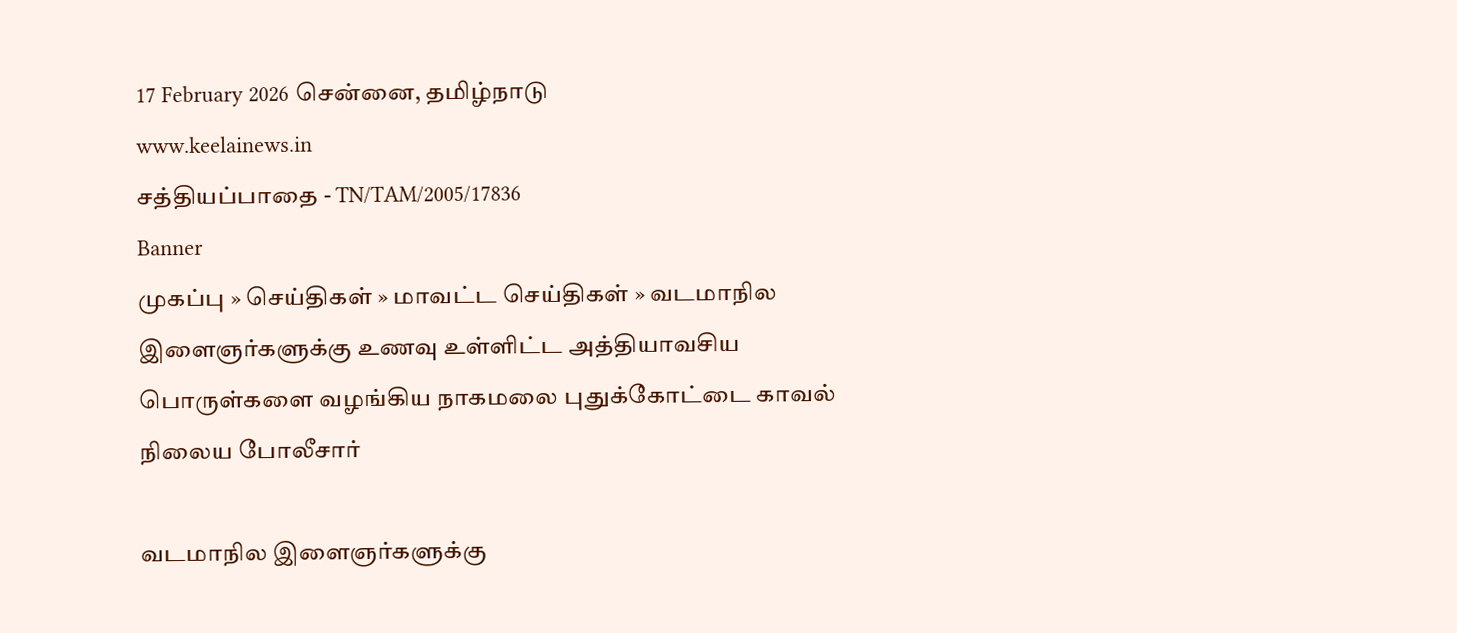17 February 2026 சென்னை, தமிழ்நாடு
www.keelainews.in
சத்தியப்பாதை - TN/TAM/2005/17836
Banner
முகப்பு » செய்திகள் » மாவட்ட செய்திகள் » வடமாநில இளைஞர்களுக்கு உணவு உள்ளிட்ட அத்தியாவசிய பொருள்களை வழங்கிய நாகமலை புதுக்கோட்டை காவல் நிலைய போலீசார்

வடமாநில இளைஞர்களுக்கு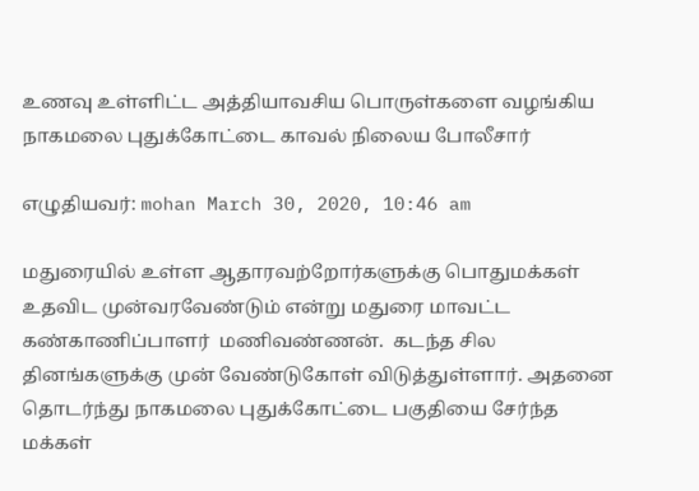உணவு உள்ளிட்ட அத்தியாவசிய பொருள்களை வழங்கிய நாகமலை புதுக்கோட்டை காவல் நிலைய போலீசார்

எழுதியவர்: mohan March 30, 2020, 10:46 am

மதுரையில் உள்ள ஆதாரவற்றோர்களுக்கு பொதுமக்கள் உதவிட முன்வரவேண்டும் என்று மதுரை மாவட்ட கண்காணிப்பாளர்  மணிவண்ணன்.  கடந்த சில தினங்களுக்கு முன் வேண்டுகோள் விடுத்துள்ளார். அதனை தொடர்ந்து நாகமலை புதுக்கோட்டை பகுதியை சேர்ந்த மக்கள்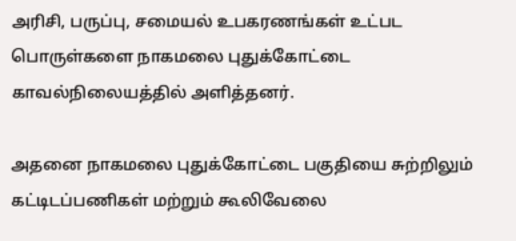அரிசி, பருப்பு, சமையல் உபகரணங்கள் உட்பட பொருள்களை நாகமலை புதுக்கோட்டை காவல்நிலையத்தில் அளித்தனர்.

அதனை நாகமலை புதுக்கோட்டை பகுதியை சுற்றிலும் கட்டிடப்பணிகள் மற்றும் கூலிவேலை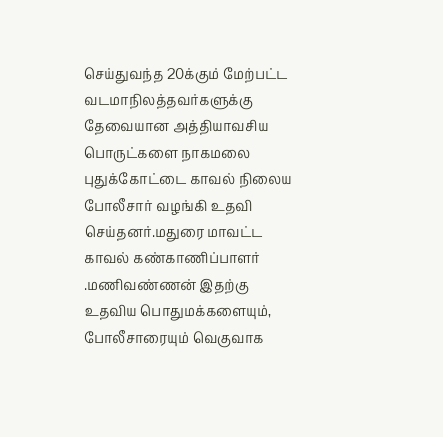செய்துவந்த 20க்கும் மேற்பட்ட வடமாநிலத்தவர்களுக்கு தேவையான அத்தியாவசிய பொருட்களை நாகமலை புதுக்கோட்டை காவல் நிலைய போலீசார் வழங்கி உதவி செய்தனர்.மதுரை மாவட்ட காவல் கண்காணிப்பாளர் .மணிவண்ணன் இதற்கு உதவிய பொதுமக்களையும், போலீசாரையும் வெகுவாக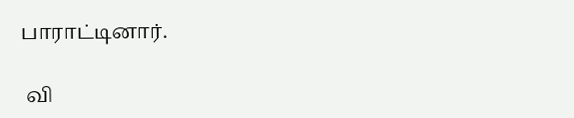பாராட்டினார்.

 வி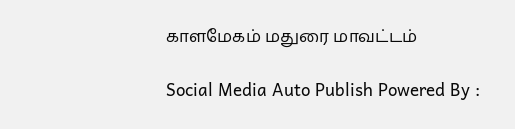காளமேகம் மதுரை மாவட்டம்

Social Media Auto Publish Powered By :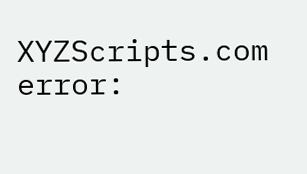XYZScripts.com
error: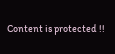Content is protected !!